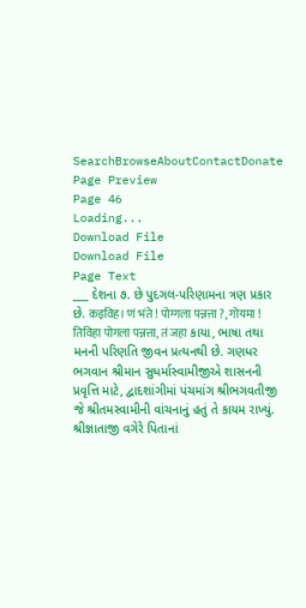SearchBrowseAboutContactDonate
Page Preview
Page 46
Loading...
Download File
Download File
Page Text
___ દેશના ૭. છે પુદગલ-પરિણામના ત્રણ પ્રકાર છે. कइविह। णं भंते ! पोग्गला पन्नत्ता ?, गोयमा ! तिविहा पोगला पन्नत्ता, तं जहा કાયા, ભાષા તથા મનની પરિણતિ જીવન પ્રત્યનથી છે. ગણધર ભગવાન શ્રીમાન સુધર્માસ્વામીજીએ શાસનની પ્રવૃત્તિ માટે, દ્વાદશાંગીમાં પંચમાંગ શ્રીભગવતીજી જે શ્રીતમસ્વામીની વાંચનાનું હતું તે કાયમ રાખ્યું. શ્રીજ્ઞાતાજી વગેરે પિતાનાં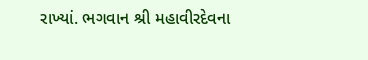રાખ્યાં. ભગવાન શ્રી મહાવીરદેવના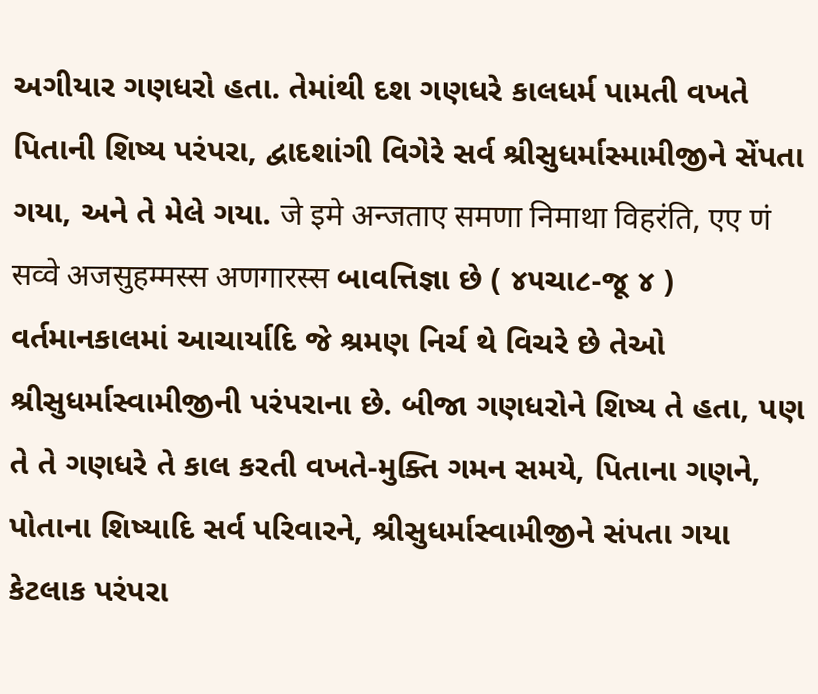અગીયાર ગણધરો હતા. તેમાંથી દશ ગણધરે કાલધર્મ પામતી વખતે પિતાની શિષ્ય પરંપરા, દ્વાદશાંગી વિગેરે સર્વ શ્રીસુધર્માસ્મામીજીને સેંપતા ગયા, અને તે મેલે ગયા. जे इमे अन्जताए समणा निमाथा विहरंति, एए णं सव्वे अजसुहम्मस्स अणगारस्स બાવત્તિજ્ઞા છે ( ૪૫ચા૮-જૂ ૪ ) વર્તમાનકાલમાં આચાર્યાદિ જે શ્રમણ નિર્ચ થે વિચરે છે તેઓ શ્રીસુધર્માસ્વામીજીની પરંપરાના છે. બીજા ગણધરોને શિષ્ય તે હતા, પણ તે તે ગણધરે તે કાલ કરતી વખતે-મુક્તિ ગમન સમયે, પિતાના ગણને, પોતાના શિષ્યાદિ સર્વ પરિવારને, શ્રીસુધર્માસ્વામીજીને સંપતા ગયા કેટલાક પરંપરા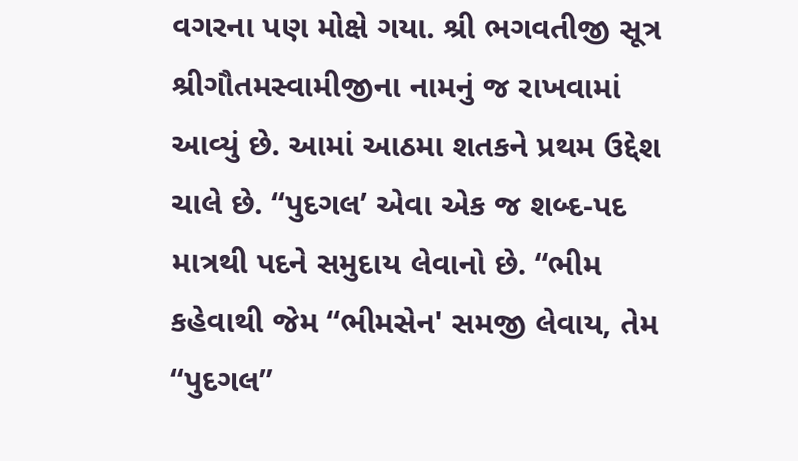વગરના પણ મોક્ષે ગયા. શ્રી ભગવતીજી સૂત્ર શ્રીગૌતમસ્વામીજીના નામનું જ રાખવામાં આવ્યું છે. આમાં આઠમા શતકને પ્રથમ ઉદ્દેશ ચાલે છે. “પુદગલ’ એવા એક જ શબ્દ-પદ માત્રથી પદને સમુદાય લેવાનો છે. “ભીમ કહેવાથી જેમ “ભીમસેન' સમજી લેવાય, તેમ “પુદગલ”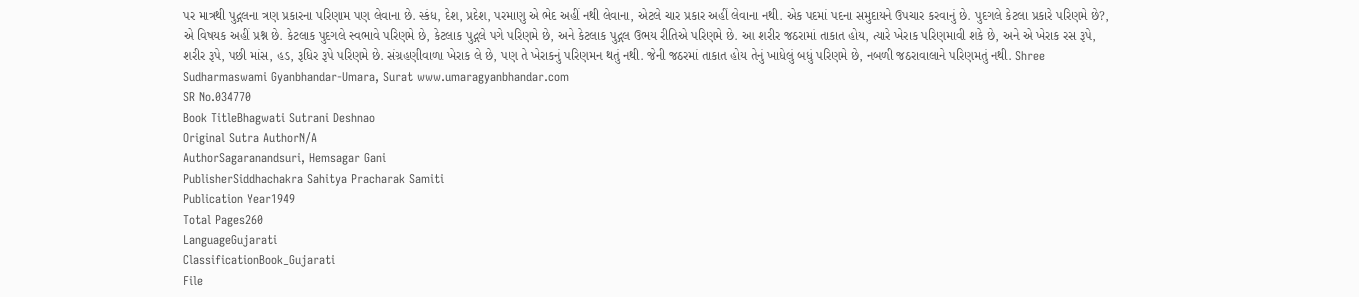પર માત્રથી પુદ્ગલના ત્રણ પ્રકારના પરિણામ પણ લેવાના છે. સ્કંધ, દેશ, પ્રદેશ, પરમાણુ એ ભેદ અહીં નથી લેવાના, એટલે ચાર પ્રકાર અહીં લેવાના નથી. એક પદમાં પદના સમુદાયને ઉપચાર કરવાનું છે. પુદગલે કેટલા પ્રકારે પરિણમે છે?, એ વિષયક અહીં પ્રશ્ન છે. કેટલાક પુદગલે સ્વભાવે પરિણમે છે, કેટલાક પુદ્ગલે પગે પરિણમે છે, અને કેટલાક પુદ્ગલ ઉભય રીતિએ પરિણમે છે. આ શરીર જઠરામાં તાકાત હોય, ત્યારે ખેરાક પરિણમાવી શકે છે, અને એ ખેરાક રસ રૂપે, શરીર રૂપે, પછી માંસ, હડ, રૂધિર રૂપે પરિણમે છે. સંગ્રહણીવાળા ખેરાક લે છે, પણ તે ખેરાકનું પરિણમન થતું નથી. જેની જઠરમાં તાકાત હોય તેનું ખાધેલું બધું પરિણમે છે, નબળી જઠરાવાલાને પરિણમતું નથી. Shree Sudharmaswami Gyanbhandar-Umara, Surat www.umaragyanbhandar.com
SR No.034770
Book TitleBhagwati Sutrani Deshnao
Original Sutra AuthorN/A
AuthorSagaranandsuri, Hemsagar Gani
PublisherSiddhachakra Sahitya Pracharak Samiti
Publication Year1949
Total Pages260
LanguageGujarati
ClassificationBook_Gujarati
File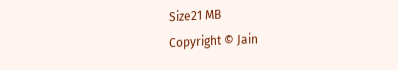Size21 MB
Copyright © Jain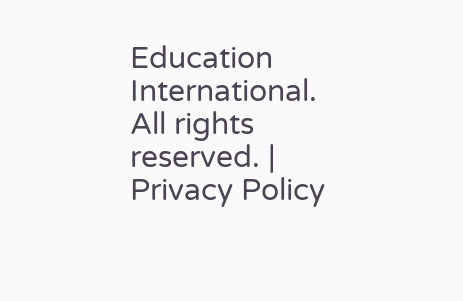Education International. All rights reserved. | Privacy Policy